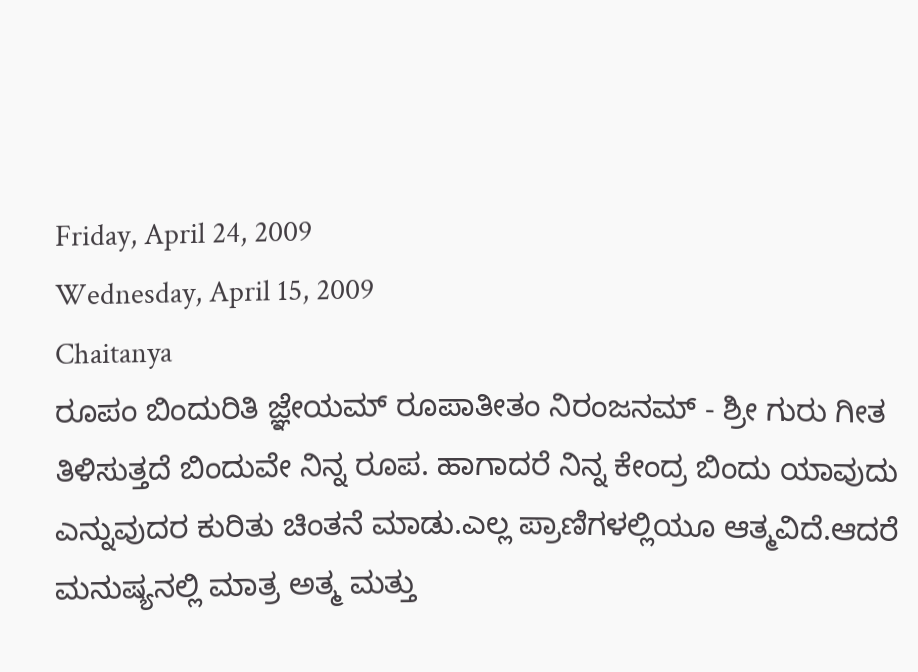Friday, April 24, 2009
Wednesday, April 15, 2009
Chaitanya
ರೂಪಂ ಬಿಂದುರಿತಿ ಜ್ಞೇಯಮ್ ರೂಪಾತೀತಂ ನಿರಂಜನಮ್ - ಶ್ರೀ ಗುರು ಗೀತ ತಿಳಿಸುತ್ತದೆ ಬಿಂದುವೇ ನಿನ್ನ ರೂಪ. ಹಾಗಾದರೆ ನಿನ್ನ ಕೇಂದ್ರ ಬಿಂದು ಯಾವುದು ಎನ್ನುವುದರ ಕುರಿತು ಚಿಂತನೆ ಮಾಡು.ಎಲ್ಲ ಪ್ರಾಣಿಗಳಲ್ಲಿಯೂ ಆತ್ಮವಿದೆ.ಆದರೆ ಮನುಷ್ಯನಲ್ಲಿ ಮಾತ್ರ ಅತ್ಮ ಮತ್ತು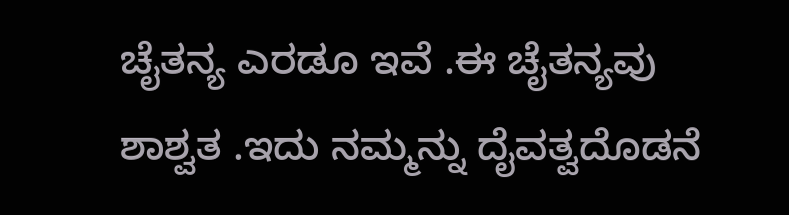ಚೈತನ್ಯ ಎರಡೂ ಇವೆ .ಈ ಚೈತನ್ಯವು ಶಾಶ್ವತ .ಇದು ನಮ್ಮನ್ನು ದೈವತ್ವದೊಡನೆ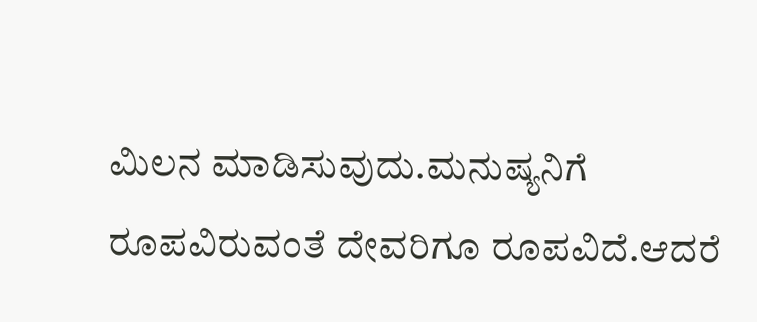ಮಿಲನ ಮಾಡಿಸುವುದು.ಮನುಷ್ಯನಿಗೆ ರೂಪವಿರುವಂತೆ ದೇವರಿಗೂ ರೂಪವಿದೆ.ಆದರೆ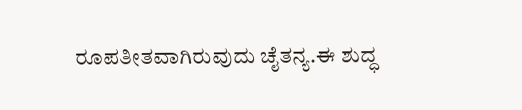ರೂಪತೀತವಾಗಿರುವುದು ಚೈತನ್ಯ.ಈ ಶುದ್ಧ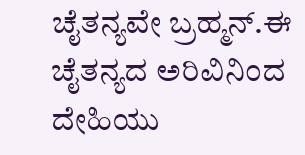ಚೈತನ್ಯವೇ ಬ್ರಹ್ಮನ್.ಈ ಚೈತನ್ಯದ ಅರಿವಿನಿಂದ ದೇಹಿಯು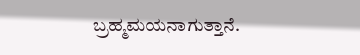ಬ್ರಹ್ಮಮಯನಾಗುತ್ತಾನೆ.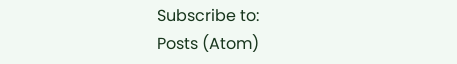Subscribe to:
Posts (Atom)